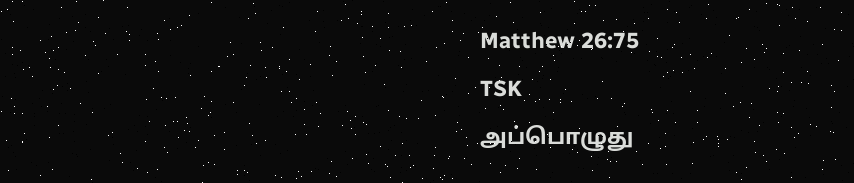Matthew 26:75
TSK
அப்பொழுது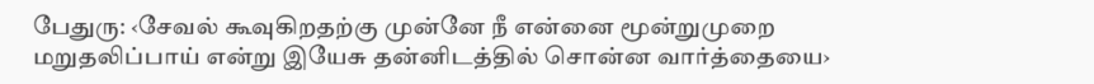பேதுரு: ‹சேவல் கூவுகிறதற்கு முன்னே நீ என்னை மூன்றுமுறை மறுதலிப்பாய் என்று இயேசு தன்னிடத்தில் சொன்ன வார்த்தையை›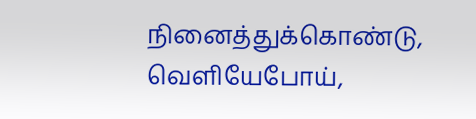நினைத்துக்கொண்டு, வெளியேபோய்,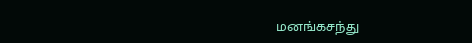மனங்கசந்து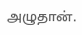அழுதான்.